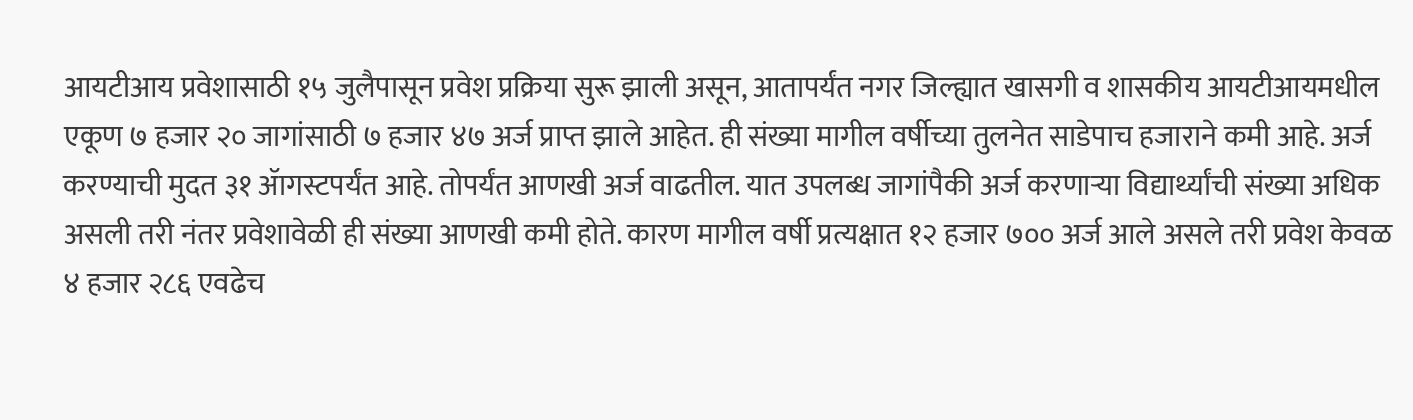आयटीआय प्रवेशासाठी १५ जुलैपासून प्रवेश प्रक्रिया सुरू झाली असून, आतापर्यंत नगर जिल्ह्यात खासगी व शासकीय आयटीआयमधील एकूण ७ हजार २० जागांसाठी ७ हजार ४७ अर्ज प्राप्त झाले आहेत. ही संख्या मागील वर्षीच्या तुलनेत साडेपाच हजाराने कमी आहे. अर्ज करण्याची मुदत ३१ ॲागस्टपर्यंत आहे. तोपर्यंत आणखी अर्ज वाढतील. यात उपलब्ध जागांपैकी अर्ज करणाऱ्या विद्यार्थ्यांची संख्या अधिक असली तरी नंतर प्रवेशावेळी ही संख्या आणखी कमी होते. कारण मागील वर्षी प्रत्यक्षात १२ हजार ७०० अर्ज आले असले तरी प्रवेश केवळ ४ हजार २८६ एवढेच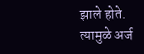झाले होते.
त्यामुळे अर्ज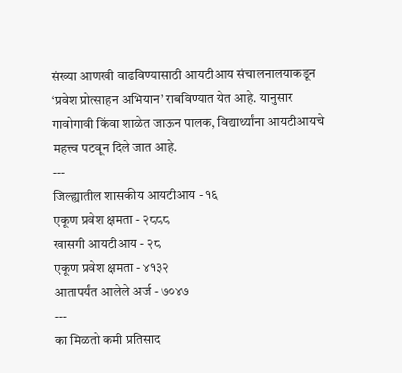संख्या आणखी वाढविण्यासाठी आयटीआय संचालनालयाकडून ‘प्रवेश प्रोत्साहन अभियान’ राबविण्यात येत आहे. यानुसार गावोगावी किंवा शाळेत जाऊन पालक, विद्यार्थ्यांना आयटीआयचे महत्त्व पटवून दिले जात आहे.
---
जिल्ह्यातील शासकीय आयटीआय - १६
एकूण प्रवेश क्षमता - २८८८
खासगी आयटीआय - २८
एकूण प्रवेश क्षमता - ४१३२
आतापर्यंत आलेले अर्ज - ७०४७
---
का मिळतो कमी प्रतिसाद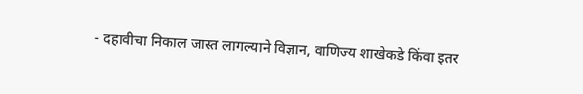- दहावीचा निकाल जास्त लागल्याने विज्ञान, वाणिज्य शाखेकडे किंवा इतर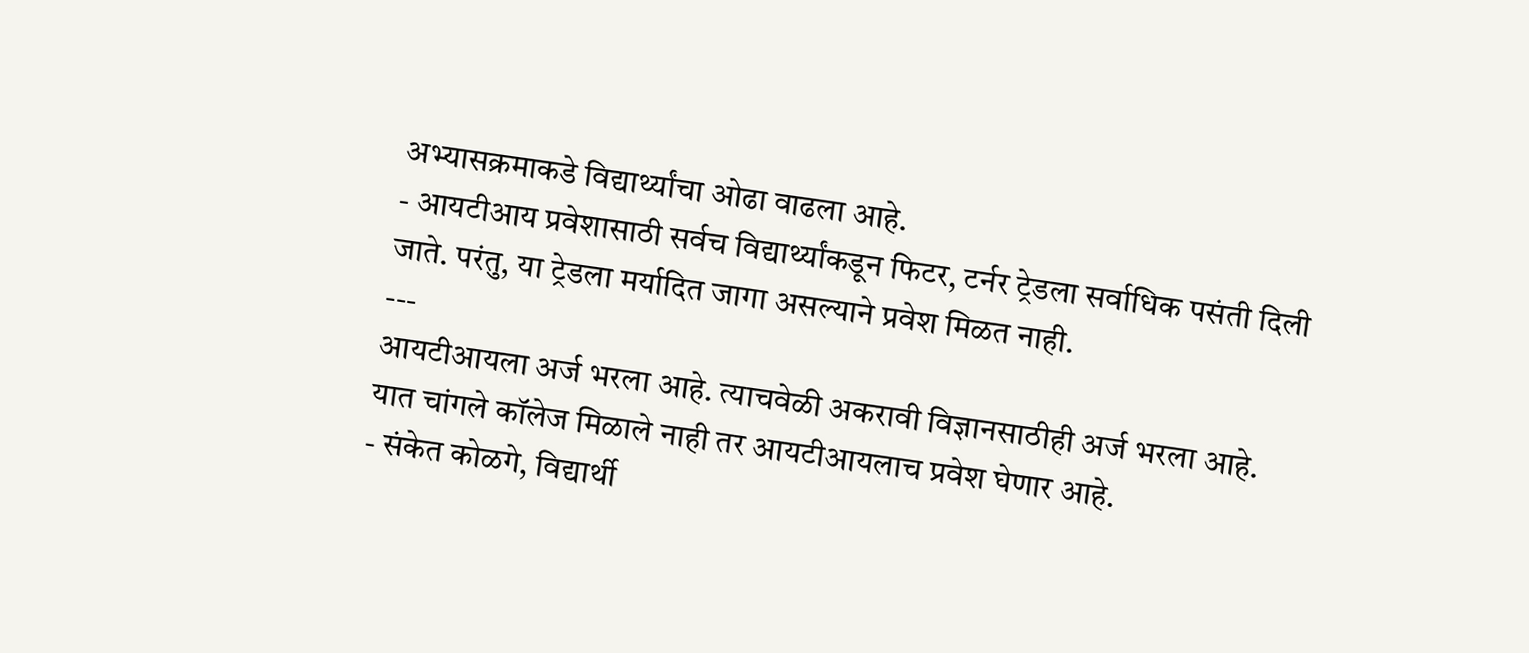अभ्यासक्रमाकडे विद्यार्थ्यांचा ओढा वाढला आहे.
- आयटीआय प्रवेशासाठी सर्वच विद्यार्थ्यांकडून फिटर, टर्नर ट्रेडला सर्वाधिक पसंती दिली जाते. परंतु, या ट्रेडला मर्यादित जागा असल्याने प्रवेश मिळत नाही.
---
आयटीआयला अर्ज भरला आहे. त्याचवेळी अकरावी विज्ञानसाठीही अर्ज भरला आहे. यात चांगले कॉलेज मिळाले नाही तर आयटीआयलाच प्रवेश घेणार आहे.
- संकेत कोळगे, विद्यार्थी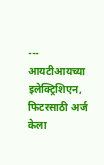---
आयटीआयच्या इलेक्ट्रिशिएन, फिटरसाठी अर्ज केला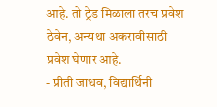आहे. तो ट्रेड मिळाला तरच प्रवेश ठेवेन, अन्यथा अकरावीसाठी प्रवेश घेणार आहे.
- प्रीती जाधव, विद्यार्थिनी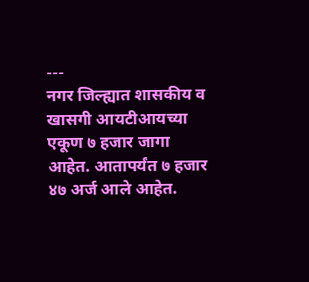---
नगर जिल्ह्यात शासकीय व खासगी आयटीआयच्या एकूण ७ हजार जागा आहेत. आतापर्यंत ७ हजार ४७ अर्ज आले आहेत.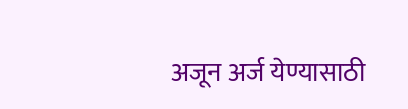अजून अर्ज येण्यासाठी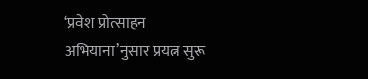‘प्रवेश प्रोत्साहन अभियाना’नुसार प्रयत्न सुरू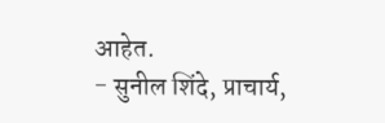आहेत.
- सुनील शिंदे, प्राचार्य,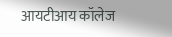आयटीआय कॉलेज